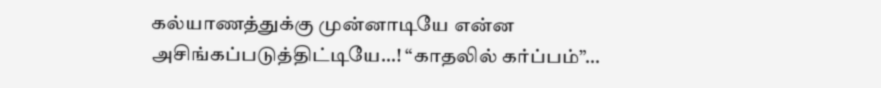கல்யாணத்துக்கு முன்னாடியே என்ன அசிங்கப்படுத்திட்டியே…! “காதலில் கர்ப்பம்”…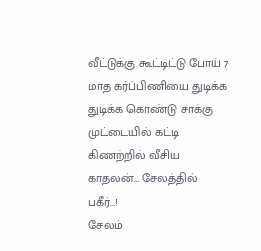வீட்டுக்கு கூட்டிட்டு போய் 7 மாத கர்ப்பிணியை துடிக்க துடிக்க கொண்டு சாக்கு முட்டையில் கட்டி கிணற்றில் வீசிய காதலன்… சேலத்தில் பகீர்…!
சேலம்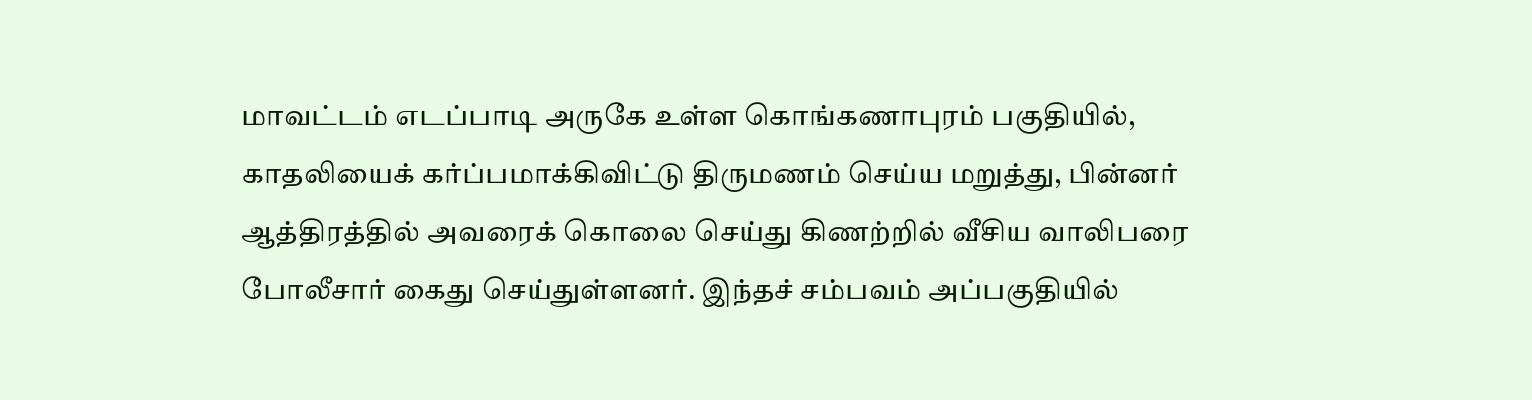மாவட்டம் எடப்பாடி அருகே உள்ள கொங்கணாபுரம் பகுதியில், காதலியைக் கர்ப்பமாக்கிவிட்டு திருமணம் செய்ய மறுத்து, பின்னர் ஆத்திரத்தில் அவரைக் கொலை செய்து கிணற்றில் வீசிய வாலிபரை போலீசார் கைது செய்துள்ளனர். இந்தச் சம்பவம் அப்பகுதியில்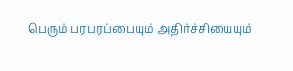பெரும் பரபரப்பையும் அதிர்ச்சியையும்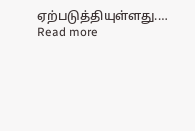ஏற்படுத்தியுள்ளது.…
Read more